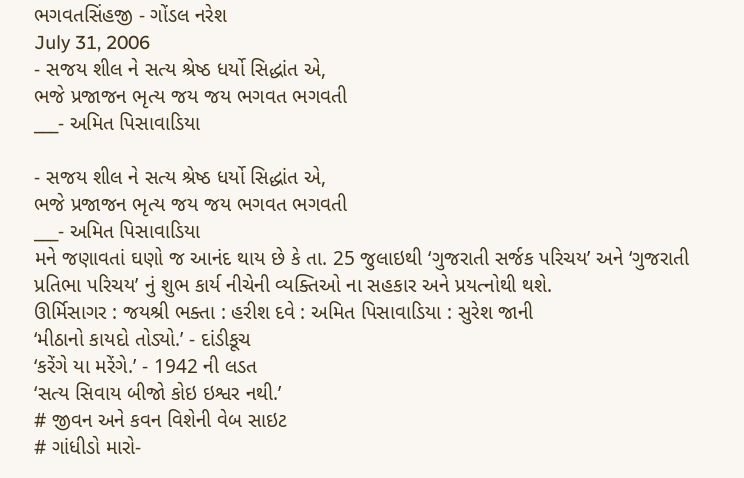ભગવતસિંહજી - ગોંડલ નરેશ
July 31, 2006
- સજય શીલ ને સત્ય શ્રેષ્ઠ ધર્યો સિદ્ધાંત એ,
ભજે પ્રજાજન ભૃત્ય જય જય ભગવત ભગવતી
___- અમિત પિસાવાડિયા

- સજય શીલ ને સત્ય શ્રેષ્ઠ ધર્યો સિદ્ધાંત એ,
ભજે પ્રજાજન ભૃત્ય જય જય ભગવત ભગવતી
___- અમિત પિસાવાડિયા
મને જણાવતાં ઘણો જ આનંદ થાય છે કે તા. 25 જુલાઇથી ‘ગુજરાતી સર્જક પરિચય’ અને ‘ગુજરાતી પ્રતિભા પરિચય’ નું શુભ કાર્ય નીચેની વ્યક્તિઓ ના સહકાર અને પ્રયત્નોથી થશે.
ઊર્મિસાગર : જયશ્રી ભક્તા : હરીશ દવે : અમિત પિસાવાડિયા : સુરેશ જાની
‘મીઠાનો કાયદો તોડ્યો.’ - દાંડીકૂચ
‘કરેંગે યા મરેંગે.’ - 1942 ની લડત
‘સત્ય સિવાય બીજો કોઇ ઇશ્વર નથી.’
# જીવન અને કવન વિશેની વેબ સાઇટ
# ગાંધીડો મારો-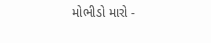મોભીડો મારો -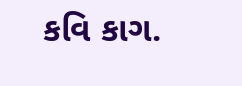કવિ કાગ.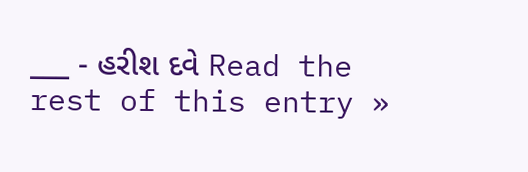___ - હરીશ દવે Read the rest of this entry »